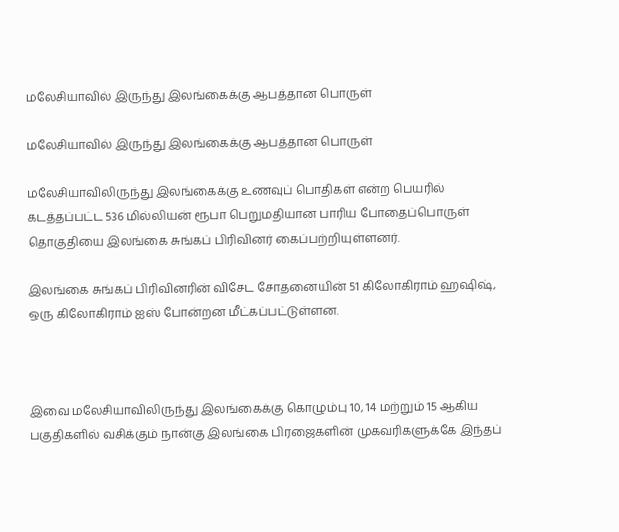மலேசியாவில் இருந்து இலங்கைக்கு ஆபத்தான பொருள்

மலேசியாவில் இருந்து இலங்கைக்கு ஆபத்தான பொருள்

மலேசியாவிலிருந்து இலங்கைக்கு உணவுப் பொதிகள் என்ற பெயரில் கடத்தப்பட்ட 536 மில்லியன் ரூபா பெறுமதியான பாரிய போதைப்பொருள் தொகுதியை இலங்கை சுங்கப் பிரிவினர் கைப்பற்றியுள்ளனர்.

இலங்கை சுங்கப் பிரிவினரின் விசேட சோதனையின் 51 கிலோகிராம் ஹஷிஷ், ஒரு கிலோகிராம் ஐஸ் போன்றன மீட்கப்பட்டுள்ளன.



இவை மலேசியாவிலிருந்து இலங்கைக்கு கொழும்பு 10, 14 மற்றும் 15 ஆகிய பகுதிகளில் வசிக்கும் நான்கு இலங்கை பிரஜைகளின் முகவரிகளுக்கே இந்தப்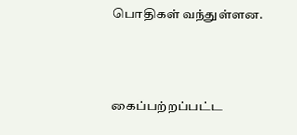பொதிகள் வந்துள்ளன.



கைப்பற்றப்பட்ட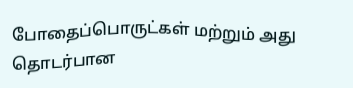போதைப்பொருட்கள் மற்றும் அது தொடர்பான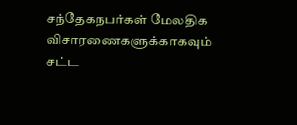சந்தேகநபர்கள் மேலதிக விசாரணைகளுக்காகவும் சட்ட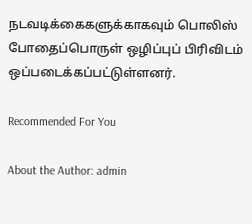நடவடிக்கைகளுக்காகவும் பொலிஸ் போதைப்பொருள் ஒழிப்புப் பிரிவிடம் ஒப்படைக்கப்பட்டுள்ளனர்.

Recommended For You

About the Author: admin